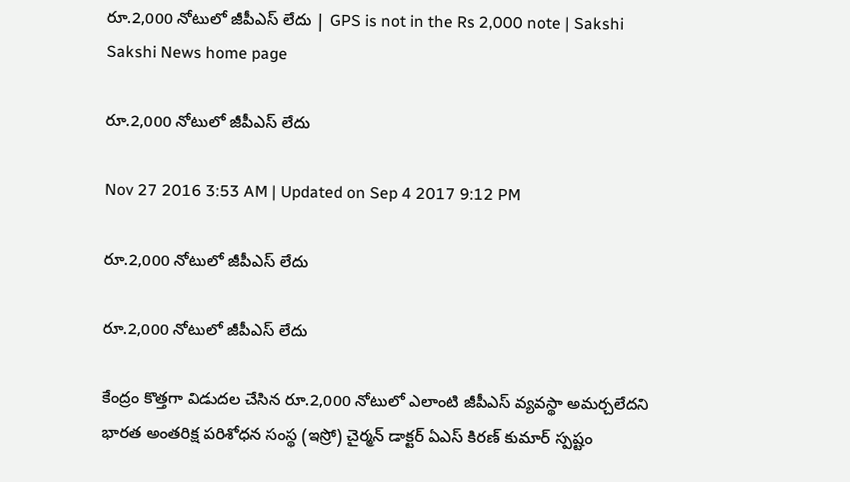రూ.2,000 నోటులో జీపీఎస్ లేదు | GPS is not in the Rs 2,000 note | Sakshi
Sakshi News home page

రూ.2,000 నోటులో జీపీఎస్ లేదు

Nov 27 2016 3:53 AM | Updated on Sep 4 2017 9:12 PM

రూ.2,000 నోటులో జీపీఎస్ లేదు

రూ.2,000 నోటులో జీపీఎస్ లేదు

కేంద్రం కొత్తగా విడుదల చేసిన రూ.2,000 నోటులో ఎలాంటి జీపీఎస్ వ్యవస్థా అమర్చలేదని భారత అంతరిక్ష పరిశోధన సంస్థ (ఇస్రో) చైర్మన్ డాక్టర్ ఏఎస్ కిరణ్ కుమార్ స్పష్టం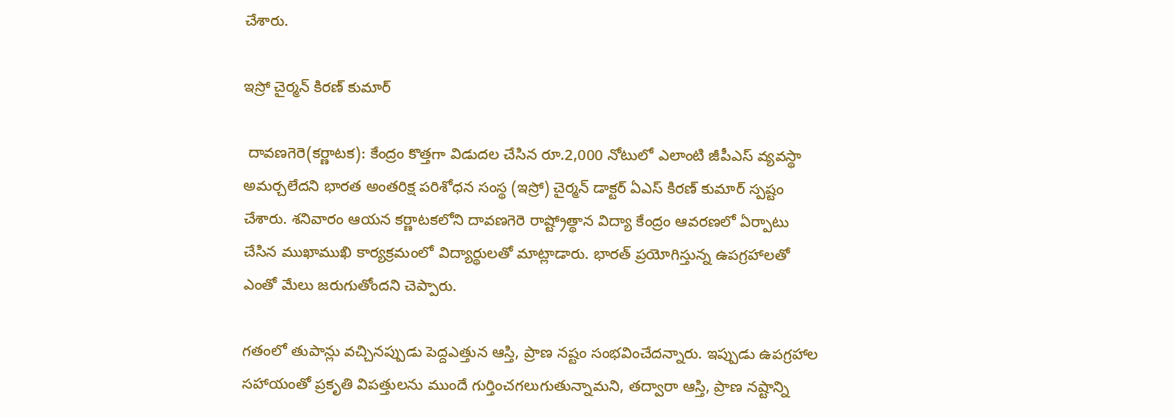చేశారు.

ఇస్రో చైర్మన్ కిరణ్ కుమార్

 దావణగెరె(కర్ణాటక): కేంద్రం కొత్తగా విడుదల చేసిన రూ.2,000 నోటులో ఎలాంటి జీపీఎస్ వ్యవస్థా అమర్చలేదని భారత అంతరిక్ష పరిశోధన సంస్థ (ఇస్రో) చైర్మన్ డాక్టర్ ఏఎస్ కిరణ్ కుమార్ స్పష్టం చేశారు. శనివారం ఆయన కర్ణాటకలోని దావణగెరె రాష్ట్రోత్థాన విద్యా కేంద్రం ఆవరణలో ఏర్పాటు చేసిన ముఖాముఖి కార్యక్రమంలో విద్యార్థులతో మాట్లాడారు. భారత్ ప్రయోగిస్తున్న ఉపగ్రహాలతో ఎంతో మేలు జరుగుతోందని చెప్పారు.

గతంలో తుపాన్లు వచ్చినప్పుడు పెద్దఎత్తున ఆస్తి, ప్రాణ నష్టం సంభవించేదన్నారు. ఇప్పుడు ఉపగ్రహాల సహాయంతో ప్రకృతి విపత్తులను ముందే గుర్తించగలుగుతున్నామని, తద్వారా ఆస్తి, ప్రాణ నష్టాన్ని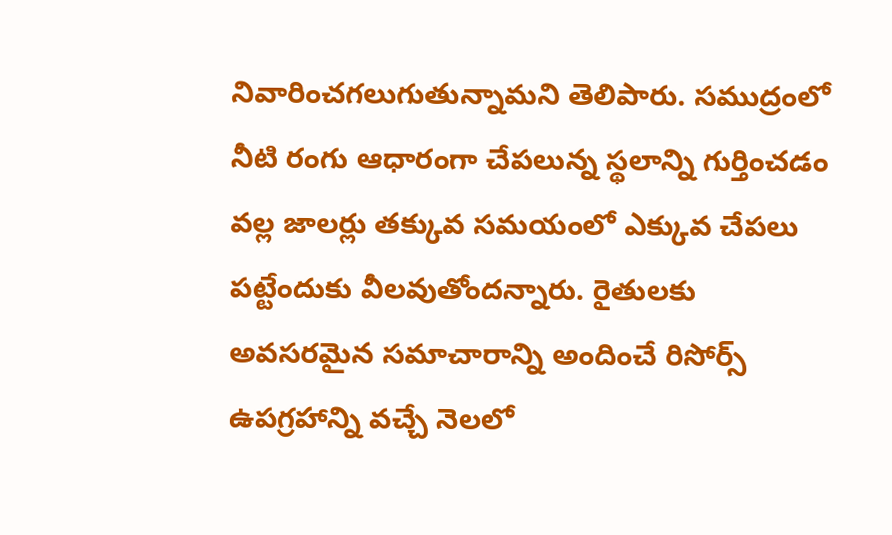నివారించగలుగుతున్నామని తెలిపారు. సముద్రంలో నీటి రంగు ఆధారంగా చేపలున్న స్థలాన్ని గుర్తించడం వల్ల జాలర్లు తక్కువ సమయంలో ఎక్కువ చేపలు పట్టేందుకు వీలవుతోందన్నారు. రైతులకు అవసరమైన సమాచారాన్ని అందించే రిసోర్స్ ఉపగ్రహాన్ని వచ్చే నెలలో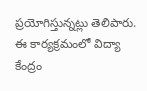ప్రయోగిస్తున్నట్లు తెలిపారు. ఈ కార్యక్రమంలో విద్యా కేంద్రం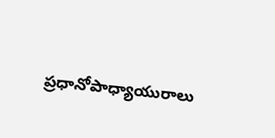ప్రధానోపాధ్యాయురాలు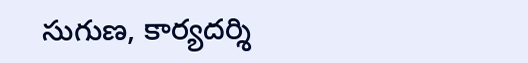సుగుణ, కార్యదర్శి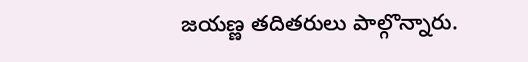జయణ్ణ తదితరులు పాల్గొన్నారు.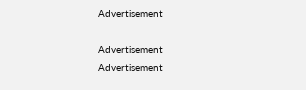Advertisement

Advertisement
Advertisement